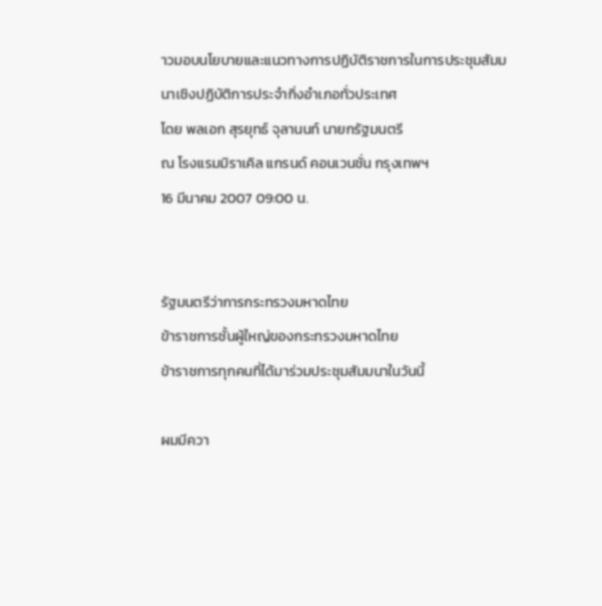าวมอบนโยบายและแนวทางการปฏิบัติราชการในการประชุมสัมมนาเชิงปฏิบัติการประจำกิ่งอำเภอทั่วประเทศ
โดย พลเอก สุรยุทธ์ จุลานนท์ นายกรัฐมนตรี
ณ โรงแรมมิราเคิล แกรนด์ คอนเวนชั่น กรุงเทพฯ
16 มีนาคม 2007 09:00 น.


รัฐมนตรีว่าการกระทรวงมหาดไทย
ข้าราชการชั้นผู้ใหญ่ของกระทรวงมหาดไทย
ข้าราชการทุกคนที่ได้มาร่วมประชุมสัมมนาในวันนี้

ผมมีควา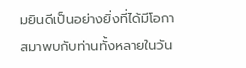มยินดีเป็นอย่างยิ่งที่ได้มีโอกาสมาพบกับท่านทั้งหลายในวัน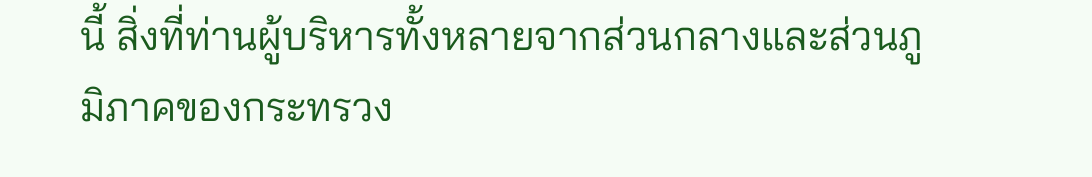นี้ สิ่งที่ท่านผู้บริหารทั้งหลายจากส่วนกลางและส่วนภูมิภาคของกระทรวง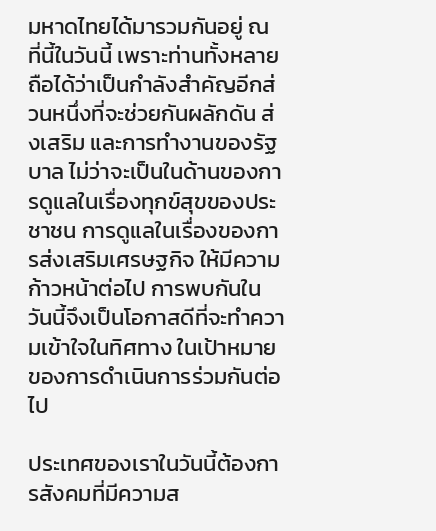มหาดไทยได้มารวมกันอยู่ ณ ที่นี้ในวันนี้ เพราะท่านทั้งหลายถือได้ว่าเป็นกำลังสำคัญอีกส่วนหนึ่งที่จะช่วยกันผลักดัน ส่งเสริม และการทำงานของรัฐบาล ไม่ว่าจะเป็นในด้านของการดูแลในเรื่องทุกข์สุขของประชาชน การดูแลในเรื่องของการส่งเสริมเศรษฐกิจ ให้มีความก้าวหน้าต่อไป การพบกันในวันนี้จึงเป็นโอกาสดีที่จะทำความเข้าใจในทิศทาง ในเป้าหมายของการดำเนินการร่วมกันต่อไป

ประเทศของเราในวันนี้ต้องการสังคมที่มีความส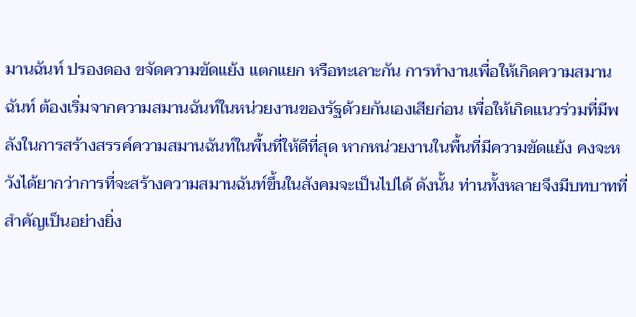มานฉันท์ ปรองดอง ขจัดความขัดแย้ง แตกแยก หรือทะเลาะกัน การทำงานเพื่อให้เกิดความสมานฉันท์ ต้องเริ่มจากความสมานฉันท์ในหน่วยงานของรัฐด้วยกันเองเสียก่อน เพื่อให้เกิดแนวร่วมที่มีพลังในการสร้างสรรค์ความสมานฉันท์ในพื้นที่ให้ดีที่สุด หากหน่วยงานในพื้นที่มีความขัดแย้ง คงจะหวังได้ยากว่าการที่จะสร้างความสมานฉันท์ขึ้นในสังคมจะเป็นไปได้ ดังนั้น ท่านทั้งหลายจึงมีบทบาทที่สำคัญเป็นอย่างยิ่ง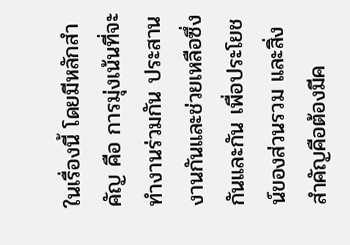ในเรื่องนี้ โดยมีหลักสำคัญ คือ การมุ่งเน้นที่จะทำงานร่วมกัน ประสานงานกันและช่วยเหลือซึ่งกันและกัน เพื่อประโยชน์ของส่วนรวม และสิ่งสำคัญคือต้องมีค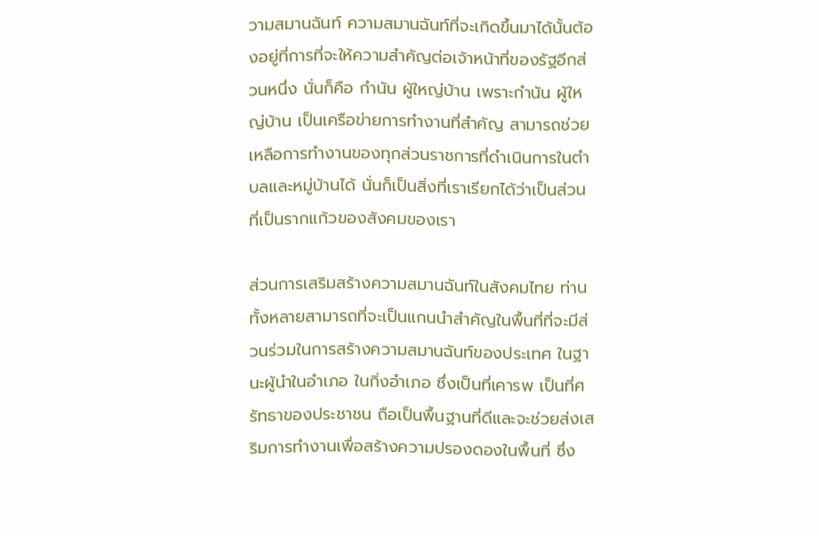วามสมานฉันท์ ความสมานฉันท์ที่จะเกิดขึ้นมาได้นั้นต้องอยู่ที่การที่จะให้ความสำคัญต่อเจ้าหน้าที่ของรัฐอีกส่วนหนึ่ง นั่นก็คือ กำนัน ผู้ใหญ่บ้าน เพราะกำนัน ผู้ใหญ่บ้าน เป็นเครือข่ายการทำงานที่สำคัญ สามารถช่วยเหลือการทำงานของทุกส่วนราชการที่ดำเนินการในตำบลและหมู่บ้านได้ นั่นก็เป็นสิ่งที่เราเรียกได้ว่าเป็นส่วนที่เป็นรากแก้วของสังคมของเรา

ส่วนการเสริมสร้างความสมานฉันท์ในสังคมไทย ท่านทั้งหลายสามารถที่จะเป็นแกนนำสำคัญในพื้นที่ที่จะมีส่วนร่วมในการสร้างความสมานฉันท์ของประเทศ ในฐานะผู้นำในอำเภอ ในกิ่งอำเภอ ซึ่งเป็นที่เคารพ เป็นที่ศรัทธาของประชาชน ถือเป็นพื้นฐานที่ดีและจะช่วยส่งเสริมการทำงานเพื่อสร้างความปรองดองในพื้นที่ ซึ่ง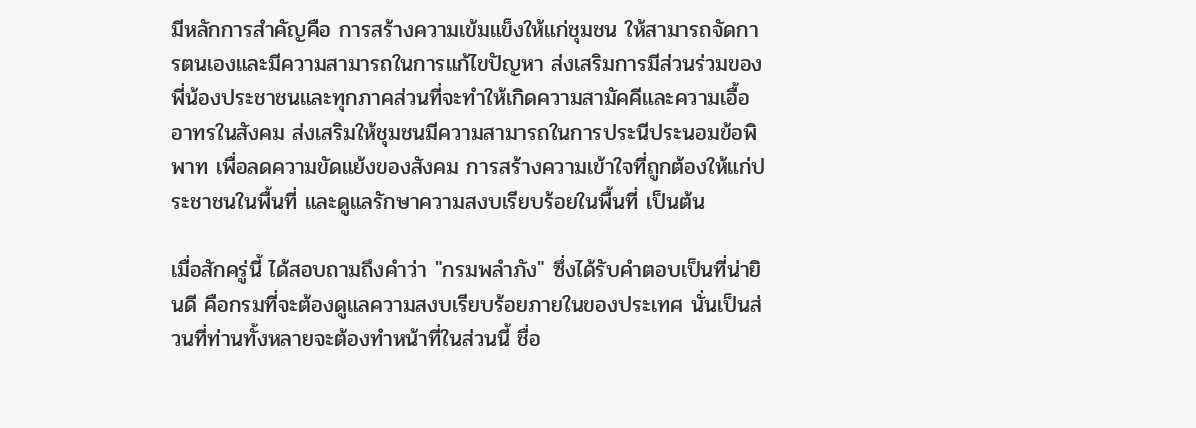มีหลักการสำคัญคือ การสร้างความเข้มแข็งให้แก่ชุมชน ให้สามารถจัดการตนเองและมีความสามารถในการแก้ไขปัญหา ส่งเสริมการมีส่วนร่วมของพี่น้องประชาชนและทุกภาคส่วนที่จะทำให้เกิดความสามัคคีและความเอื้ออาทรในสังคม ส่งเสริมให้ชุมชนมีความสามารถในการประนีประนอมข้อพิพาท เพื่อลดความขัดแย้งของสังคม การสร้างความเข้าใจที่ถูกต้องให้แก่ประชาชนในพื้นที่ และดูแลรักษาความสงบเรียบร้อยในพื้นที่ เป็นต้น

เมื่อสักครู่นี้ ได้สอบถามถึงคำว่า "กรมพลำภัง" ซึ่งได้รับคำตอบเป็นที่น่ายินดี คือกรมที่จะต้องดูแลความสงบเรียบร้อยภายในของประเทศ นั่นเป็นส่วนที่ท่านทั้งหลายจะต้องทำหน้าที่ในส่วนนี้ ชื่อ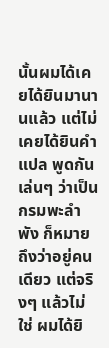นั้นผมได้เคยได้ยินมานานแล้ว แต่ไม่เคยได้ยินคำแปล พูดกันเล่นๆ ว่าเป็นกรมพะลำพัง ก็หมายถึงว่าอยู่คนเดียว แต่จริงๆ แล้วไม่ใช่ ผมได้ยิ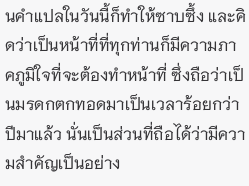นคำแปลในวันนี้ก็ทำให้ซาบซึ้ง และคิดว่าเป็นหน้าที่ที่ทุกท่านก็มีความภาคภูมิใจที่จะต้องทำหน้าที่ ซึ่งถือว่าเป็นมรดกตกทอดมาเป็นเวลาร้อยกว่าปีมาแล้ว นั่นเป็นส่วนที่ถือได้ว่ามีความสำคัญเป็นอย่าง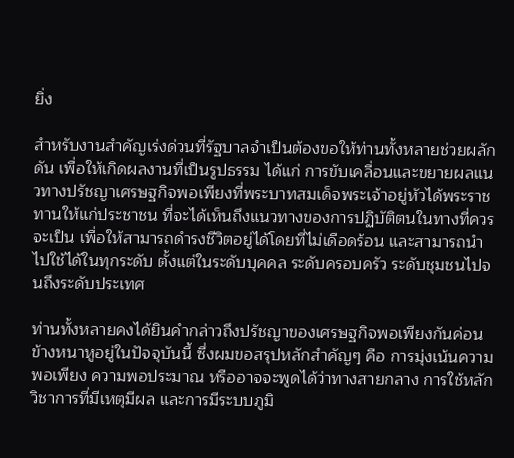ยิ่ง

สำหรับงานสำคัญเร่งด่วนที่รัฐบาลจำเป็นต้องขอให้ท่านทั้งหลายช่วยผลักดัน เพื่อให้เกิดผลงานที่เป็นรูปธรรม ได้แก่ การขับเคลื่อนและขยายผลแนวทางปรัชญาเศรษฐกิจพอเพียงที่พระบาทสมเด็จพระเจ้าอยู่หัวได้พระราชทานให้แก่ประชาชน ที่จะได้เห็นถึงแนวทางของการปฏิบัติตนในทางที่ควรจะเป็น เพื่อให้สามารถดำรงชีวิตอยู่ได้โดยที่ไม่เดือดร้อน และสามารถนำไปใช้ได้ในทุกระดับ ตั้งแต่ในระดับบุคคล ระดับครอบครัว ระดับชุมชนไปจนถึงระดับประเทศ

ท่านทั้งหลายคงได้ยินคำกล่าวถึงปรัชญาของเศรษฐกิจพอเพียงกันค่อนข้างหนาหูอยู่ในปัจจุบันนี้ ซึ่งผมขอสรุปหลักสำคัญๆ คือ การมุ่งเน้นความพอเพียง ความพอประมาณ หรืออาจจะพูดได้ว่าทางสายกลาง การใช้หลักวิชาการที่มีเหตุมีผล และการมีระบบภูมิ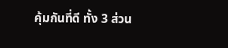คุ้มกันที่ดี ทั้ง 3 ส่วน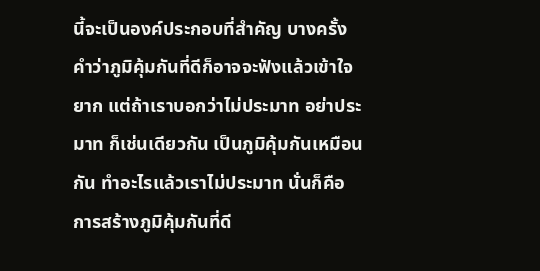นี้จะเป็นองค์ประกอบที่สำคัญ บางครั้ง คำว่าภูมิคุ้มกันที่ดีก็อาจจะฟังแล้วเข้าใจยาก แต่ถ้าเราบอกว่าไม่ประมาท อย่าประมาท ก็เช่นเดียวกัน เป็นภูมิคุ้มกันเหมือนกัน ทำอะไรแล้วเราไม่ประมาท นั่นก็คือการสร้างภูมิคุ้มกันที่ดี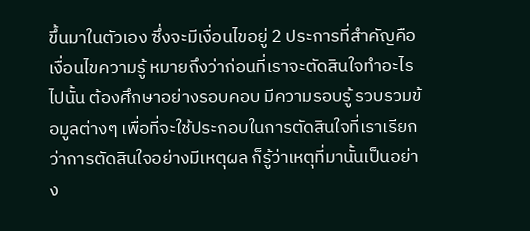ขึ้นมาในตัวเอง ซึ่งจะมีเงื่อนไขอยู่ 2 ประการที่สำคัญคือ เงื่อนไขความรู้ หมายถึงว่าก่อนที่เราจะตัดสินใจทำอะไรไปนั้น ต้องศึกษาอย่างรอบคอบ มีความรอบรู้ รวบรวมข้อมูลต่างๆ เพื่อที่จะใช้ประกอบในการตัดสินใจที่เราเรียกว่าการตัดสินใจอย่างมีเหตุผล ก็รู้ว่าเหตุที่มานั้นเป็นอย่าง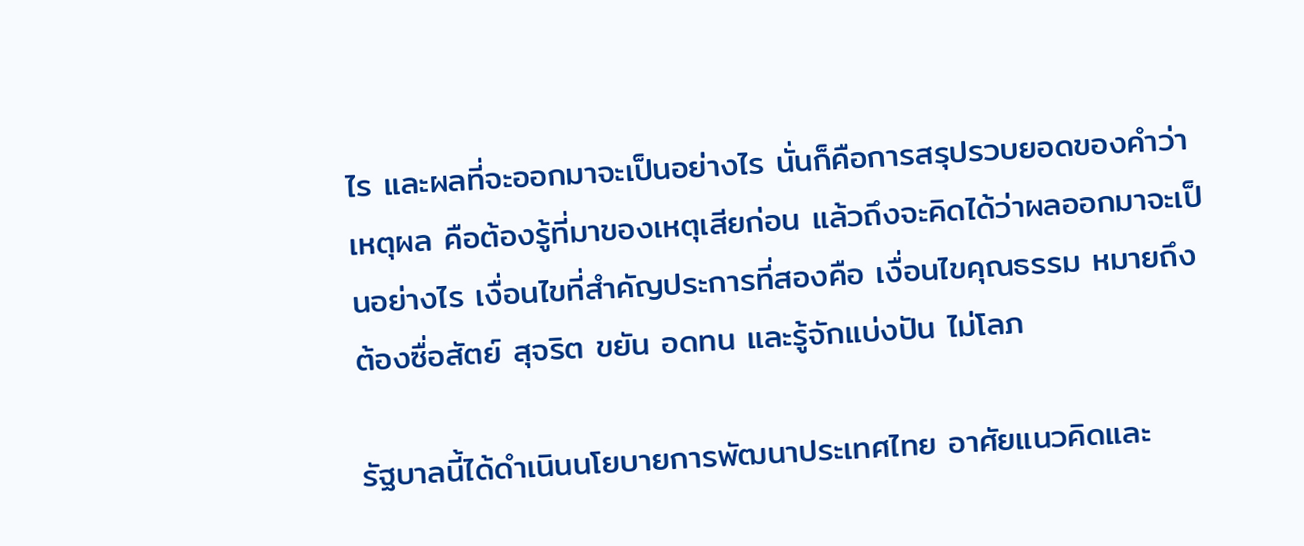ไร และผลที่จะออกมาจะเป็นอย่างไร นั่นก็คือการสรุปรวบยอดของคำว่าเหตุผล คือต้องรู้ที่มาของเหตุเสียก่อน แล้วถึงจะคิดได้ว่าผลออกมาจะเป็นอย่างไร เงื่อนไขที่สำคัญประการที่สองคือ เงื่อนไขคุณธรรม หมายถึง ต้องซื่อสัตย์ สุจริต ขยัน อดทน และรู้จักแบ่งปัน ไม่โลภ

รัฐบาลนี้ได้ดำเนินนโยบายการพัฒนาประเทศไทย อาศัยแนวคิดและ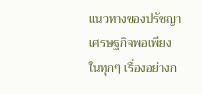แนวทางของปรัชญาเศรษฐกิจพอเพียงในทุกๆ เรื่องอย่างก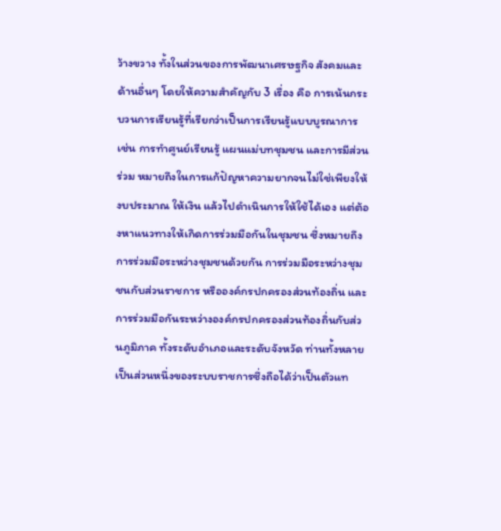ว้างขวาง ทั้งในส่วนของการพัฒนาเศรษฐกิจ สังคมและด้านอื่นๆ โดยให้ความสำคัญกับ 3 เรื่อง คือ การเน้นกระบวนการเรียนรู้ที่เรียกว่าเป็นการเรียนรู้แบบบูรณาการ เช่น การทำศูนย์เรียนรู้ แผนแม่บทชุมชน และการมีส่วนร่วม หมายถึงในการแก้ปัญหาความยากจนไม่ใช่เพียงให้งบประมาณ ให้เงิน แล้วไปดำเนินการให้ใช้ได้เอง แต่ต้องหาแนวทางให้เกิดการร่วมมือกันในชุมชน ซึ่งหมายถึงการร่วมมือระหว่างชุมชนด้วยกัน การร่วมมือระหว่างชุมชนกับส่วนราชการ หรือองค์กรปกครองส่วนท้องถิ่น และการร่วมมือกันระหว่างองค์กรปกครองส่วนท้องถิ่นกับส่วนภูมิภาค ทั้งระดับอำเภอและระดับจังหวัด ท่านทั้งหลายเป็นส่วนหนึ่งของระบบราชการซึ่งถือได้ว่าเป็นตัวแท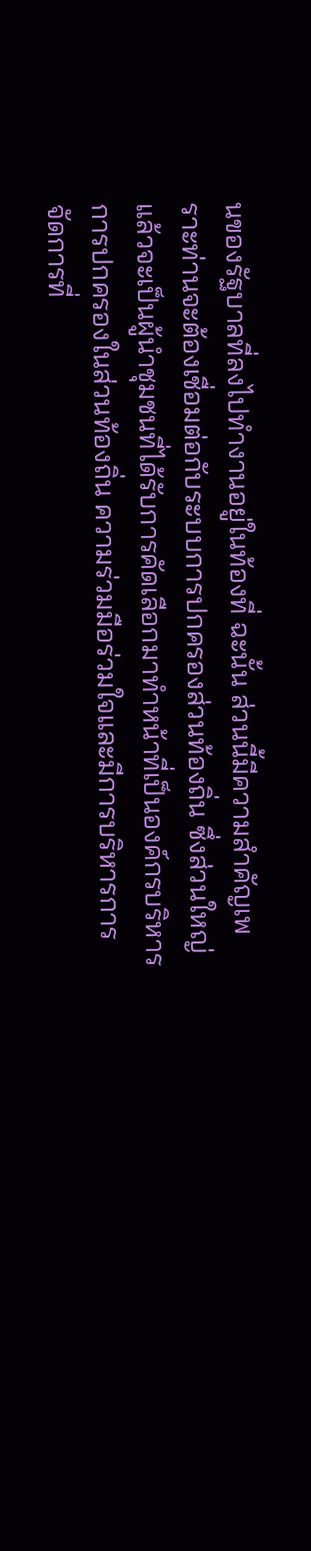นของรัฐบาลที่ลงไปทำงานอยู่ในท้องที่ ฉะนั้น ส่วนนี้มีความสำคัญเพราะท่านจะต้องเชื่อมต่อกับระบบการปกครองส่วนท้องถิ่น ซึ่งส่วนใหญ่แล้วจะเป็นผู้นำชุมชนที่ได้รับการคัดเลือกมาทำหน้าที่เป็นองค์กรบริหารการปกครองในส่วนท้องถิ่น ความร่วมมือร่วมใจและมีการบริหารการจัดการที่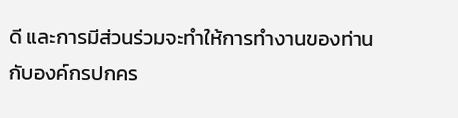ดี และการมีส่วนร่วมจะทำให้การทำงานของท่านกับองค์กรปกคร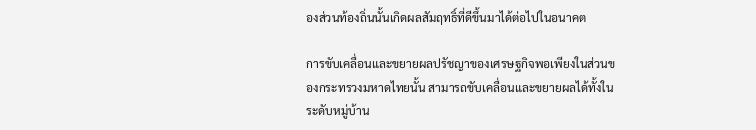องส่วนท้องถิ่นนั้นเกิดผลสัมฤทธิ์ที่ดีขึ้นมาได้ต่อไปในอนาคต

การขับเคลื่อนและขยายผลปรัชญาของเศรษฐกิจพอเพียงในส่วนของกระทรวงมหาดไทยนั้น สามารถขับเคลื่อนและขยายผลได้ทั้งในระดับหมู่บ้าน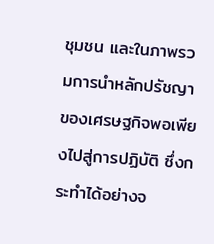ชุมชน และในภาพรวมการนำหลักปรัชญาของเศรษฐกิจพอเพียงไปสู่การปฏิบัติ ซึ่งกระทำได้อย่างจ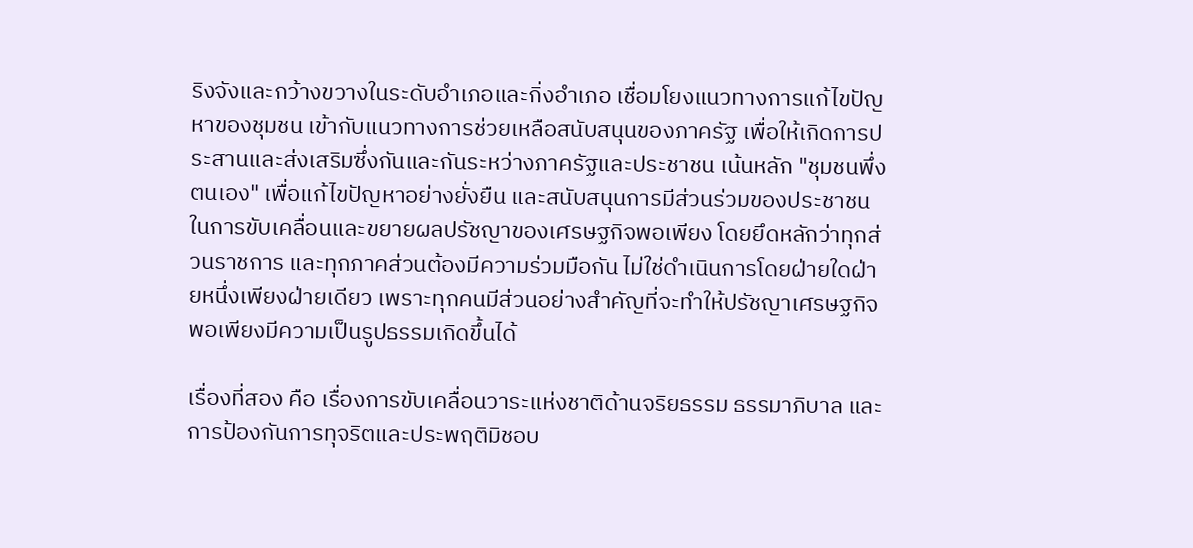ริงจังและกว้างขวางในระดับอำเภอและกิ่งอำเภอ เชื่อมโยงแนวทางการแก้ไขปัญหาของชุมชน เข้ากับแนวทางการช่วยเหลือสนับสนุนของภาครัฐ เพื่อให้เกิดการประสานและส่งเสริมซึ่งกันและกันระหว่างภาครัฐและประชาชน เน้นหลัก "ชุมชนพึ่งตนเอง" เพื่อแก้ไขปัญหาอย่างยั่งยืน และสนับสนุนการมีส่วนร่วมของประชาชนในการขับเคลื่อนและขยายผลปรัชญาของเศรษฐกิจพอเพียง โดยยึดหลักว่าทุกส่วนราชการ และทุกภาคส่วนต้องมีความร่วมมือกัน ไม่ใช่ดำเนินการโดยฝ่ายใดฝ่ายหนึ่งเพียงฝ่ายเดียว เพราะทุกคนมีส่วนอย่างสำคัญที่จะทำให้ปรัชญาเศรษฐกิจพอเพียงมีความเป็นรูปธรรมเกิดขึ้นได้

เรื่องที่สอง คือ เรื่องการขับเคลื่อนวาระแห่งชาติด้านจริยธรรม ธรรมาภิบาล และการป้องกันการทุจริตและประพฤติมิชอบ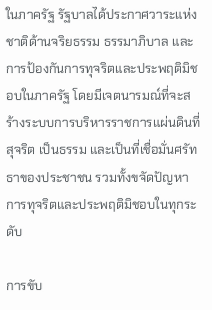ในภาครัฐ รัฐบาลได้ประกาศวาระแห่งชาติด้านจริยธรรม ธรรมาภิบาล และการป้องกันการทุจริตและประพฤติมิชอบในภาครัฐ โดยมีเจตนารมณ์ที่จะสร้างระบบการบริหารราชการแผ่นดินที่สุจริต เป็นธรรม และเป็นที่เชื่อมั่นศรัทธาของประชาชน รวมทั้งขจัดปัญหาการทุจริตและประพฤติมิชอบในทุกระดับ

การขับ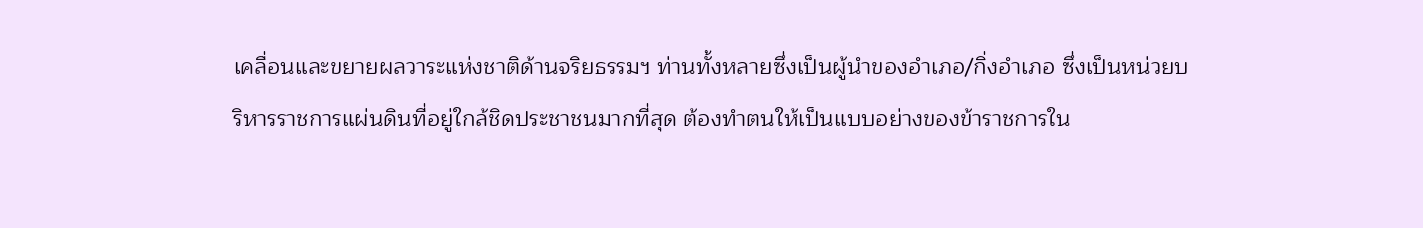เคลื่อนและขยายผลวาระแห่งชาติด้านจริยธรรมฯ ท่านทั้งหลายซึ่งเป็นผู้นำของอำเภอ/กิ่งอำเภอ ซึ่งเป็นหน่วยบริหารราชการแผ่นดินที่อยู่ใกล้ชิดประชาชนมากที่สุด ต้องทำตนให้เป็นแบบอย่างของข้าราชการใน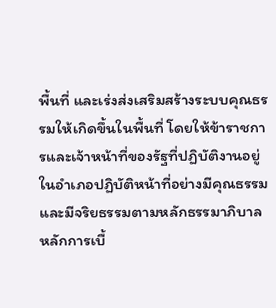พื้นที่ และเร่งส่งเสริมสร้างระบบคุณธรรมให้เกิดขึ้นในพื้นที่ โดยให้ข้าราชการและเจ้าหน้าที่ของรัฐที่ปฏิบัติงานอยู่ในอำเภอปฏิบัติหน้าที่อย่างมีคุณธรรมและมีจริยธรรมตามหลักธรรมาภิบาล หลักการเบื้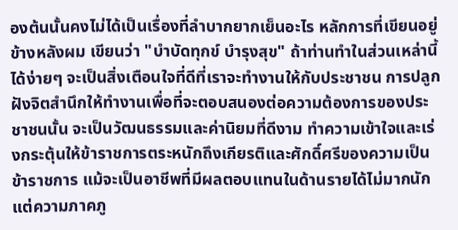องต้นนั้นคงไม่ได้เป็นเรื่องที่ลำบากยากเย็นอะไร หลักการที่เขียนอยู่ข้างหลังผม เขียนว่า "บำบัดทุกข์ บำรุงสุข" ถ้าท่านทำในส่วนเหล่านี้ได้ง่ายๆ จะเป็นสิ่งเตือนใจที่ดีที่เราจะทำงานให้กับประชาชน การปลูกฝังจิตสำนึกให้ทำงานเพื่อที่จะตอบสนองต่อความต้องการของประชาชนนั้น จะเป็นวัฒนธรรมและค่านิยมที่ดีงาม ทำความเข้าใจและเร่งกระตุ้นให้ข้าราชการตระหนักถึงเกียรติและศักดิ์ศรีของความเป็นข้าราชการ แม้จะเป็นอาชีพที่มีผลตอบแทนในด้านรายได้ไม่มากนัก แต่ความภาคภู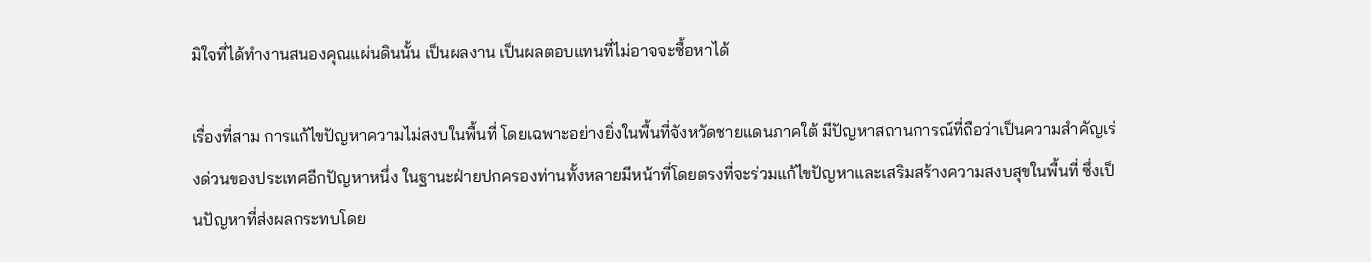มิใจที่ได้ทำงานสนองคุณแผ่นดินนั้น เป็นผลงาน เป็นผลตอบแทนที่ไม่อาจจะซื้อหาได้

เรื่องที่สาม การแก้ไขปัญหาความไม่สงบในพื้นที่ โดยเฉพาะอย่างยิ่งในพื้นที่จังหวัดชายแดนภาคใต้ มีปัญหาสถานการณ์ที่ถือว่าเป็นความสำคัญเร่งด่วนของประเทศอีกปัญหาหนึ่ง ในฐานะฝ่ายปกครองท่านทั้งหลายมีหน้าที่โดยตรงที่จะร่วมแก้ไขปัญหาและเสริมสร้างความสงบสุขในพื้นที่ ซึ่งเป็นปัญหาที่ส่งผลกระทบโดย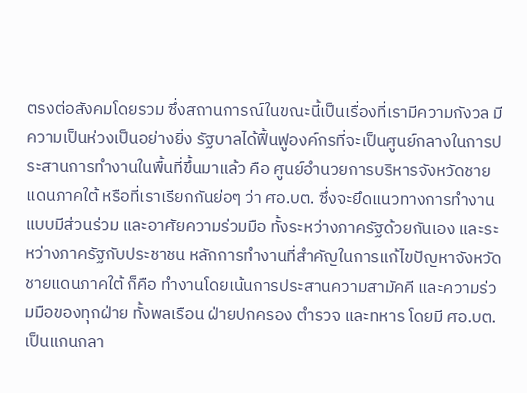ตรงต่อสังคมโดยรวม ซึ่งสถานการณ์ในขณะนี้เป็นเรื่องที่เรามีความกังวล มีความเป็นห่วงเป็นอย่างยิ่ง รัฐบาลได้ฟื้นฟูองค์กรที่จะเป็นศูนย์กลางในการประสานการทำงานในพื้นที่ขึ้นมาแล้ว คือ ศูนย์อำนวยการบริหารจังหวัดชายแดนภาคใต้ หรือที่เราเรียกกันย่อๆ ว่า ศอ.บต. ซึ่งจะยึดแนวทางการทำงานแบบมีส่วนร่วม และอาศัยความร่วมมือ ทั้งระหว่างภาครัฐด้วยกันเอง และระหว่างภาครัฐกับประชาชน หลักการทำงานที่สำคัญในการแก้ไขปัญหาจังหวัดชายแดนภาคใต้ ก็คือ ทำงานโดยเน้นการประสานความสามัคคี และความร่วมมือของทุกฝ่าย ทั้งพลเรือน ฝ่ายปกครอง ตำรวจ และทหาร โดยมี ศอ.บต. เป็นแกนกลา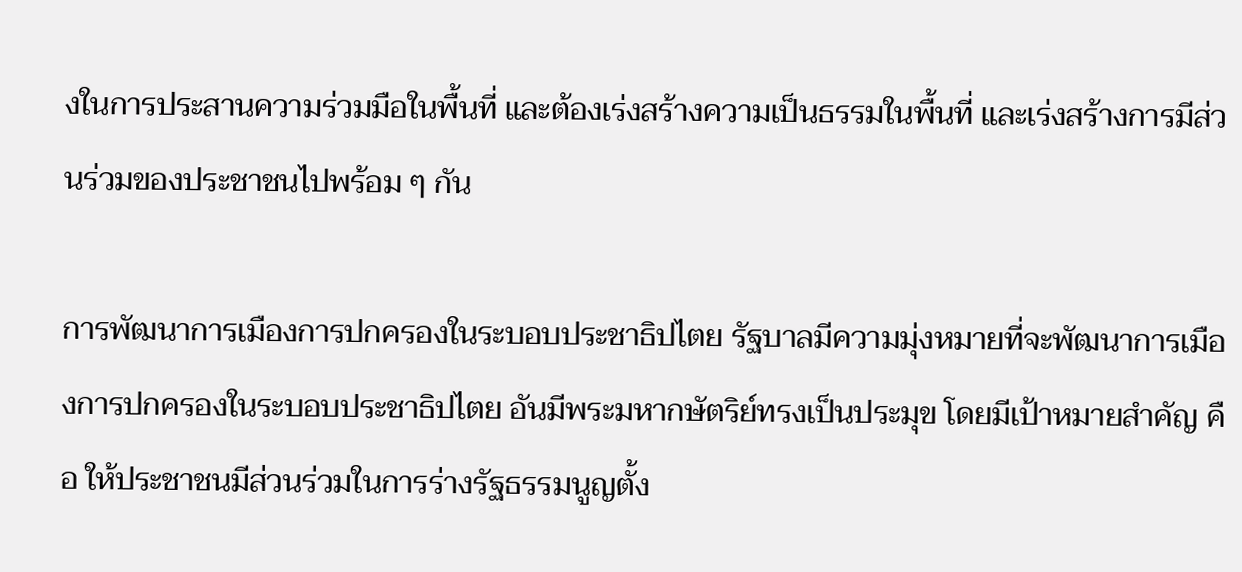งในการประสานความร่วมมือในพื้นที่ และต้องเร่งสร้างความเป็นธรรมในพื้นที่ และเร่งสร้างการมีส่วนร่วมของประชาชนไปพร้อม ๆ กัน

การพัฒนาการเมืองการปกครองในระบอบประชาธิปไตย รัฐบาลมีความมุ่งหมายที่จะพัฒนาการเมืองการปกครองในระบอบประชาธิปไตย อันมีพระมหากษัตริย์ทรงเป็นประมุข โดยมีเป้าหมายสำคัญ คือ ให้ประชาชนมีส่วนร่วมในการร่างรัฐธรรมนูญตั้ง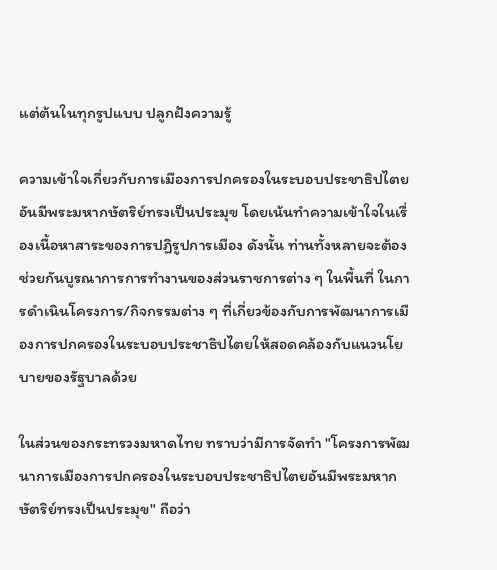แต่ต้นในทุกรูปแบบ ปลูกฝังความรู้

ความเข้าใจเกี่ยวกับการเมืองการปกครองในระบอบประชาธิปไตย อันมีพระมหากษัตริย์ทรงเป็นประมุข โดยเน้นทำความเข้าใจในเรื่องเนื้อหาสาระของการปฏิรูปการเมือง ดังนั้น ท่านทั้งหลายจะต้องช่วยกันบูรณาการการทำงานของส่วนราชการต่าง ๆ ในพื้นที่ ในการดำเนินโครงการ/กิจกรรมต่าง ๆ ที่เกี่ยวข้องกับการพัฒนาการเมืองการปกครองในระบอบประชาธิปไตยให้สอดคล้องกับแนวนโยบายของรัฐบาลด้วย

ในส่วนของกระทรวงมหาดไทย ทราบว่ามีการจัดทำ "โครงการพัฒนาการเมืองการปกครองในระบอบประชาธิปไตยอันมีพระมหากษัตริย์ทรงเป็นประมุข" ถือว่า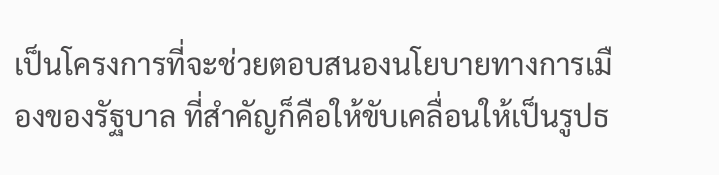เป็นโครงการที่จะช่วยตอบสนองนโยบายทางการเมืองของรัฐบาล ที่สำคัญก็คือให้ขับเคลื่อนให้เป็นรูปธ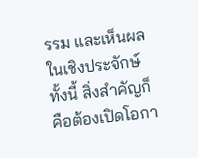รรม และเห็นผลในเชิงประจักษ์ ทั้งนี้ สิ่งสำคัญก็คือต้องเปิดโอกา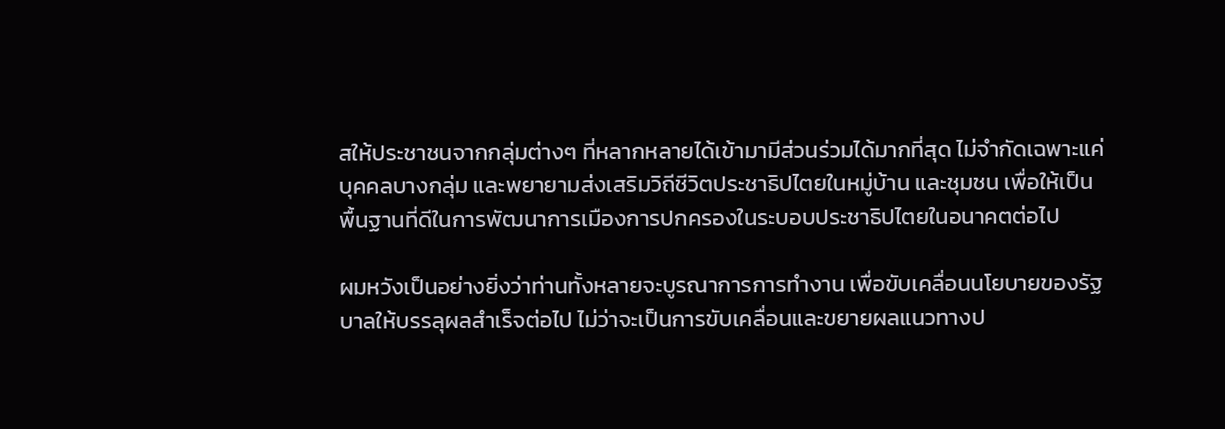สให้ประชาชนจากกลุ่มต่างๆ ที่หลากหลายได้เข้ามามีส่วนร่วมได้มากที่สุด ไม่จำกัดเฉพาะแค่บุคคลบางกลุ่ม และพยายามส่งเสริมวิถีชีวิตประชาธิปไตยในหมู่บ้าน และชุมชน เพื่อให้เป็นพื้นฐานที่ดีในการพัฒนาการเมืองการปกครองในระบอบประชาธิปไตยในอนาคตต่อไป

ผมหวังเป็นอย่างยิ่งว่าท่านทั้งหลายจะบูรณาการการทำงาน เพื่อขับเคลื่อนนโยบายของรัฐบาลให้บรรลุผลสำเร็จต่อไป ไม่ว่าจะเป็นการขับเคลื่อนและขยายผลแนวทางป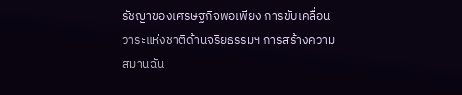รัชญาของเศรษฐกิจพอเพียง การขับเคลื่อนวาระแห่งชาติด้านจริยธรรมฯ การสร้างความสมานฉัน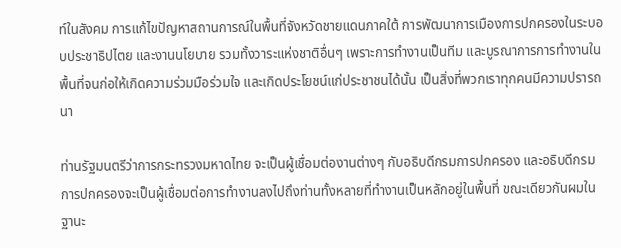ท์ในสังคม การแก้ไขปัญหาสถานการณ์ในพื้นที่จังหวัดชายแดนภาคใต้ การพัฒนาการเมืองการปกครองในระบอบประชาธิปไตย และงานนโยบาย รวมทั้งวาระแห่งชาติอื่นๆ เพราะการทำงานเป็นทีม และบูรณาการการทำงานในพื้นที่จนก่อให้เกิดความร่วมมือร่วมใจ และเกิดประโยชน์แก่ประชาชนได้นั้น เป็นสิ่งที่พวกเราทุกคนมีความปรารถนา

ท่านรัฐมนตรีว่าการกระทรวงมหาดไทย จะเป็นผู้เชื่อมต่องานต่างๆ กับอธิบดีกรมการปกครอง และอธิบดีกรมการปกครองจะเป็นผู้เชื่อมต่อการทำงานลงไปถึงท่านทั้งหลายที่ทำงานเป็นหลักอยู่ในพื้นที่ ขณะเดียวกันผมในฐานะ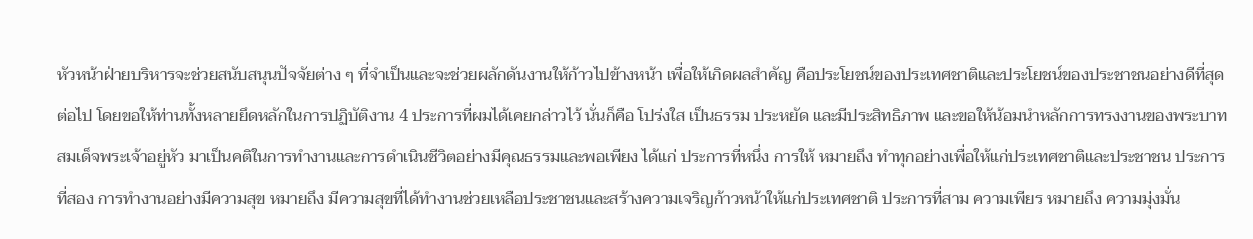หัวหน้าฝ่ายบริหารจะช่วยสนับสนุนปัจจัยต่าง ๆ ที่จำเป็นและจะช่วยผลักดันงานให้ก้าวไปข้างหน้า เพื่อให้เกิดผลสำคัญ คือประโยชน์ของประเทศชาติและประโยชน์ของประชาชนอย่างดีที่สุดต่อไป โดยขอให้ท่านทั้งหลายยึดหลักในการปฏิบัติงาน 4 ประการที่ผมได้เคยกล่าวไว้ นั่นก็คือ โปร่งใส เป็นธรรม ประหยัด และมีประสิทธิภาพ และขอให้น้อมนำหลักการทรงงานของพระบาทสมเด็จพระเจ้าอยู่หัว มาเป็นคติในการทำงานและการดำเนินชีวิตอย่างมีคุณธรรมและพอเพียง ได้แก่ ประการที่หนึ่ง การให้ หมายถึง ทำทุกอย่างเพื่อให้แก่ประเทศชาติและประชาชน ประการที่สอง การทำงานอย่างมีความสุข หมายถึง มีความสุขที่ได้ทำงานช่วยเหลือประชาชนและสร้างความเจริญก้าวหน้าให้แก่ประเทศชาติ ประการที่สาม ความเพียร หมายถึง ความมุ่งมั่น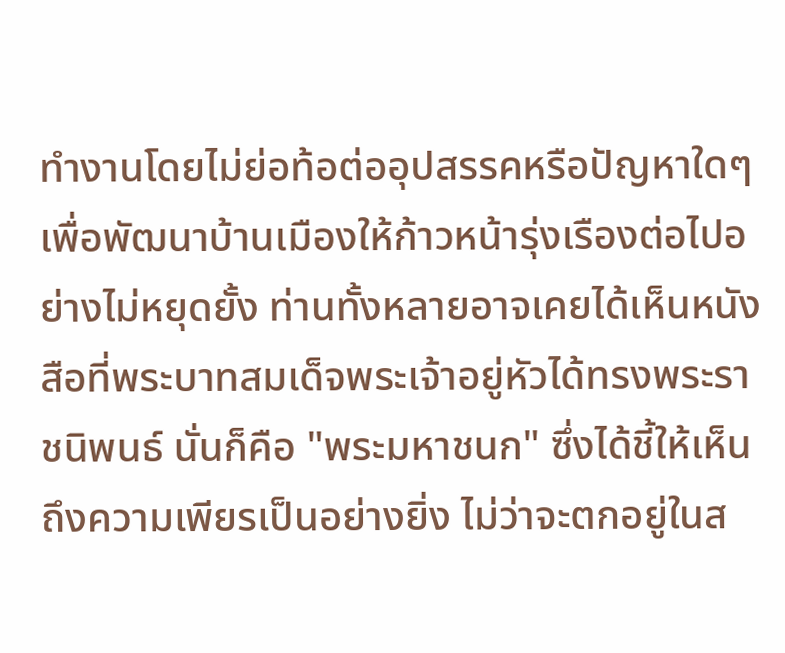ทำงานโดยไม่ย่อท้อต่ออุปสรรคหรือปัญหาใดๆ เพื่อพัฒนาบ้านเมืองให้ก้าวหน้ารุ่งเรืองต่อไปอย่างไม่หยุดยั้ง ท่านทั้งหลายอาจเคยได้เห็นหนังสือที่พระบาทสมเด็จพระเจ้าอยู่หัวได้ทรงพระราชนิพนธ์ นั่นก็คือ "พระมหาชนก" ซึ่งได้ชี้ให้เห็นถึงความเพียรเป็นอย่างยิ่ง ไม่ว่าจะตกอยู่ในส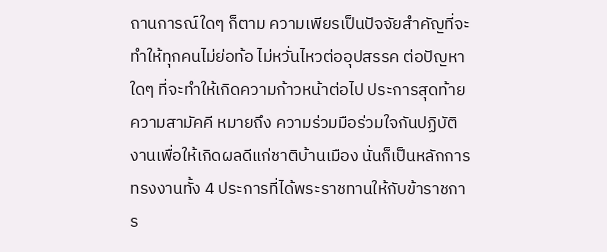ถานการณ์ใดๆ ก็ตาม ความเพียรเป็นปัจจัยสำคัญที่จะทำให้ทุกคนไม่ย่อท้อ ไม่หวั่นไหวต่ออุปสรรค ต่อปัญหาใดๆ ที่จะทำให้เกิดความก้าวหน้าต่อไป ประการสุดท้าย ความสามัคคี หมายถึง ความร่วมมือร่วมใจกันปฏิบัติงานเพื่อให้เกิดผลดีแก่ชาติบ้านเมือง นั่นก็เป็นหลักการทรงงานทั้ง 4 ประการที่ได้พระราชทานให้กับข้าราชการ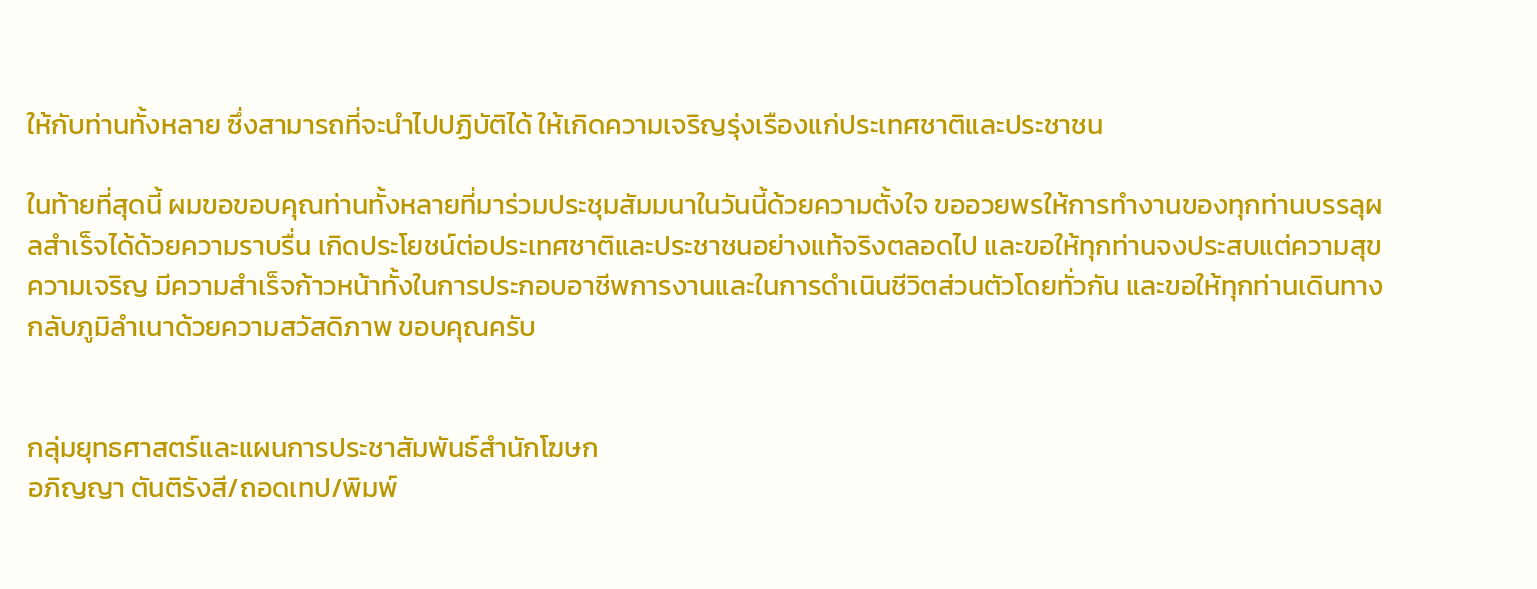ให้กับท่านทั้งหลาย ซึ่งสามารถที่จะนำไปปฏิบัติได้ ให้เกิดความเจริญรุ่งเรืองแก่ประเทศชาติและประชาชน

ในท้ายที่สุดนี้ ผมขอขอบคุณท่านทั้งหลายที่มาร่วมประชุมสัมมนาในวันนี้ด้วยความตั้งใจ ขออวยพรให้การทำงานของทุกท่านบรรลุผลสำเร็จได้ด้วยความราบรื่น เกิดประโยชน์ต่อประเทศชาติและประชาชนอย่างแท้จริงตลอดไป และขอให้ทุกท่านจงประสบแต่ความสุข ความเจริญ มีความสำเร็จก้าวหน้าทั้งในการประกอบอาชีพการงานและในการดำเนินชีวิตส่วนตัวโดยทั่วกัน และขอให้ทุกท่านเดินทางกลับภูมิลำเนาด้วยความสวัสดิภาพ ขอบคุณครับ


กลุ่มยุทธศาสตร์และแผนการประชาสัมพันธ์สำนักโฆษก
อภิญญา ตันติรังสี/ถอดเทป/พิมพ์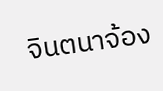จินตนาจ้อง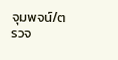จุมพจน์/ตรวจ